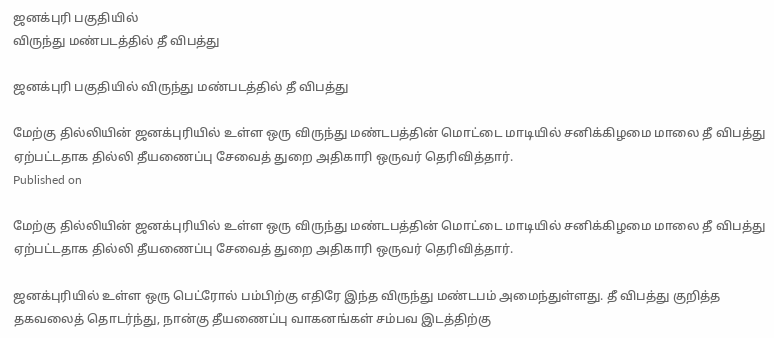ஜனக்புரி பகுதியில்
விருந்து மண்படத்தில் தீ விபத்து

ஜனக்புரி பகுதியில் விருந்து மண்படத்தில் தீ விபத்து

மேற்கு தில்லியின் ஜனக்புரியில் உள்ள ஒரு விருந்து மண்டபத்தின் மொட்டை மாடியில் சனிக்கிழமை மாலை தீ விபத்து ஏற்பட்டதாக தில்லி தீயணைப்பு சேவைத் துறை அதிகாரி ஒருவர் தெரிவித்தார்.
Published on

மேற்கு தில்லியின் ஜனக்புரியில் உள்ள ஒரு விருந்து மண்டபத்தின் மொட்டை மாடியில் சனிக்கிழமை மாலை தீ விபத்து ஏற்பட்டதாக தில்லி தீயணைப்பு சேவைத் துறை அதிகாரி ஒருவர் தெரிவித்தார்.

ஜனக்புரியில் உள்ள ஒரு பெட்ரோல் பம்பிற்கு எதிரே இந்த விருந்து மண்டபம் அமைந்துள்ளது. தீ விபத்து குறித்த தகவலைத் தொடர்ந்து, நான்கு தீயணைப்பு வாகனங்கள் சம்பவ இடத்திற்கு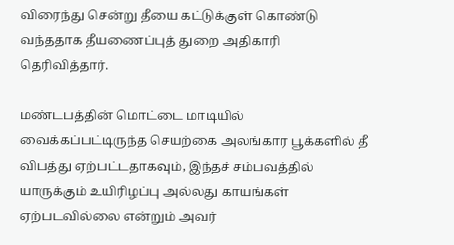விரைந்து சென்று தீயை கட்டுக்குள் கொண்டு வந்ததாக தீயணைப்புத் துறை அதிகாரி தெரிவித்தார்.

மண்டபத்தின் மொட்டை மாடியில் வைக்கப்பட்டிருந்த செயற்கை அலங்கார பூக்களில் தீ விபத்து ஏற்பட்டதாகவும், இந்தச் சம்பவத்தில் யாருக்கும் உயிரிழப்பு அல்லது காயங்கள் ஏற்படவில்லை என்றும் அவர்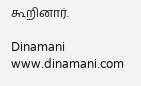கூறினார்.

Dinamani
www.dinamani.com